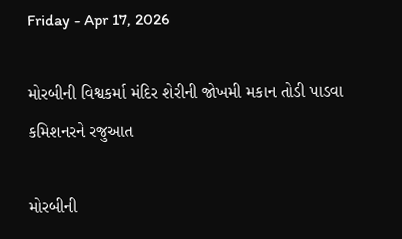Friday - Apr 17, 2026

મોરબીની વિશ્વકર્મા મંદિર શેરીની જોખમી મકાન તોડી પાડવા કમિશનરને રજુઆત

મોરબીની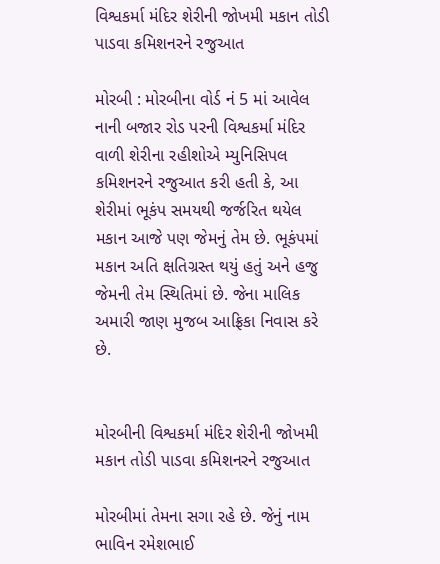વિશ્વકર્મા મંદિર શેરીની જોખમી મકાન તોડી પાડવા કમિશનરને રજુઆત

મોરબી : મોરબીના વોર્ડ નં 5 માં આવેલ નાની બજાર રોડ પરની વિશ્વકર્મા મંદિર વાળી શેરીના રહીશોએ મ્યુનિસિપલ કમિશનરને રજુઆત કરી હતી કે, આ શેરીમાં ભૂકંપ સમયથી જર્જરિત થયેલ મકાન આજે પણ જેમનું તેમ છે. ભૂકંપમાં મકાન અતિ ક્ષતિગ્રસ્ત થયું હતું અને હજુ જેમની તેમ સ્થિતિમાં છે. જેના માલિક અમારી જાણ મુજબ આફ્રિકા નિવાસ કરે છે.


મોરબીની વિશ્વકર્મા મંદિર શેરીની જોખમી મકાન તોડી પાડવા કમિશનરને રજુઆત

મોરબીમાં તેમના સગા રહે છે. જેનું નામ ભાવિન રમેશભાઈ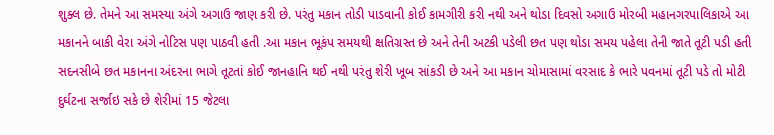શુક્લ છે. તેમને આ સમસ્યા અંગે અગાઉ જાણ કરી છે. પરંતુ મકાન તોડી પાડવાની કોઈ કામગીરી કરી નથી અને થોડા દિવસો અગાઉ મોરબી મહાનગરપાલિકાએ આ મકાનને બાકી વેરા અંગે નોટિસ પણ પાઠવી હતી .આ મકાન ભૂકંપ સમયથી ક્ષતિગ્રસ્ત છે અને તેની અટકી પડેલી છત પણ થોડા સમય પહેલા તેની જાતે તૂટી પડી હતી સદનસીબે છત મકાનના અંદરના ભાગે તૂટતાં કોઈ જાનહાનિ થઈ નથી પરંતુ શેરી ખૂબ સાંકડી છે અને આ મકાન ચોમાસામાં વરસાદ કે ભારે પવનમાં તૂટી પડે તો મોટી દુર્ઘટના સર્જાઇ સકે છે શેરીમાં 15 જેટલા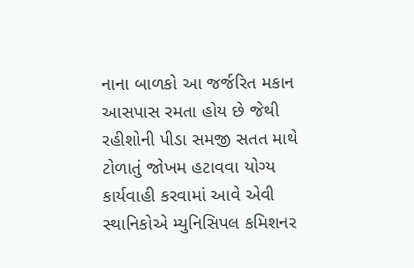નાના બાળકો આ જર્જરિત મકાન આસપાસ રમતા હોય છે જેથી રહીશોની પીડા સમજી સતત માથે ટોળાતું જોખમ હટાવવા યોગ્ય કાર્યવાહી કરવામાં આવે એવી સ્થાનિકોએ મ્યુનિસિપલ કમિશનર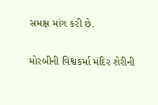સમક્ષ માંગ કરી છે.

મોરબીની વિશ્વકર્મા મંદિર શેરીની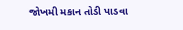જોખમી મકાન તોડી પાડવા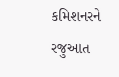કમિશનરને રજુઆત